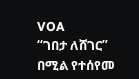VOA
“ገበታ ለሸገር” በሚል የተሰየመ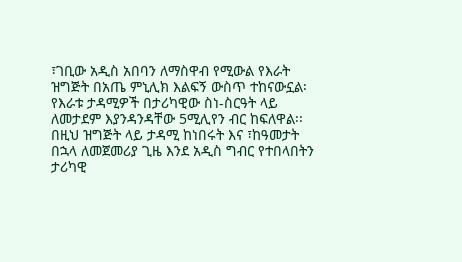፣ገቢው አዲስ አበባን ለማስዋብ የሚውል የእራት ዝግጅት በአጤ ምኒሊክ እልፍኝ ውስጥ ተከናውኗል፡የእራቱ ታዳሚዎች በታሪካዊው ስነ-ስርዓት ላይ ለመታደም እያንዳንዳቸው 5ሚሊየን ብር ከፍለዋል፡፡በዚህ ዝግጅት ላይ ታዳሚ ከነበሩት እና ፣ከዓመታት በኋላ ለመጀመሪያ ጊዜ እንደ አዲስ ግብር የተበላበትን ታሪካዊ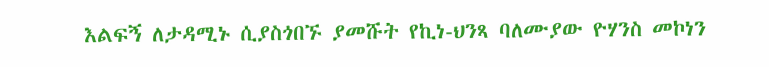እልፍኝ ለታዳሚኑ ሲያስጎበኙ ያመሹት የኪነ-ህንጻ ባለሙያው ዮሃንስ መኮነን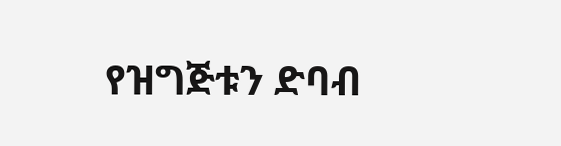የዝግጅቱን ድባብ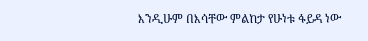እንዲሁም በእሳቸው ምልከታ የሁነቱ ፋይዳ ነው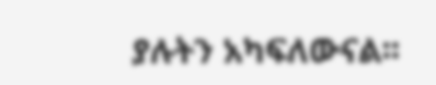ያሉትን አካፍለውናል፡፡